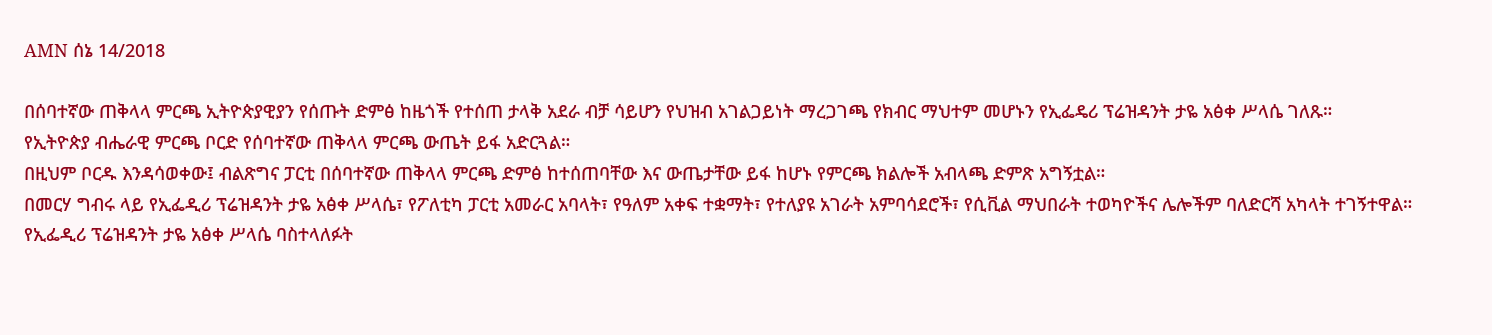AMN ሰኔ 14/2018

በሰባተኛው ጠቅላላ ምርጫ ኢትዮጵያዊያን የሰጡት ድምፅ ከዜጎች የተሰጠ ታላቅ አደራ ብቻ ሳይሆን የህዝብ አገልጋይነት ማረጋገጫ የክብር ማህተም መሆኑን የኢፌዴሪ ፕሬዝዳንት ታዬ አፅቀ ሥላሴ ገለጹ።
የኢትዮጵያ ብሔራዊ ምርጫ ቦርድ የሰባተኛው ጠቅላላ ምርጫ ውጤት ይፋ አድርጓል።
በዚህም ቦርዱ እንዳሳወቀው፤ ብልጽግና ፓርቲ በሰባተኛው ጠቅላላ ምርጫ ድምፅ ከተሰጠባቸው እና ውጤታቸው ይፋ ከሆኑ የምርጫ ክልሎች አብላጫ ድምጽ አግኝቷል።
በመርሃ ግብሩ ላይ የኢፌዲሪ ፕሬዝዳንት ታዬ አፅቀ ሥላሴ፣ የፖለቲካ ፓርቲ አመራር አባላት፣ የዓለም አቀፍ ተቋማት፣ የተለያዩ አገራት አምባሳደሮች፣ የሲቪል ማህበራት ተወካዮችና ሌሎችም ባለድርሻ አካላት ተገኝተዋል።
የኢፌዲሪ ፕሬዝዳንት ታዬ አፅቀ ሥላሴ ባስተላለፉት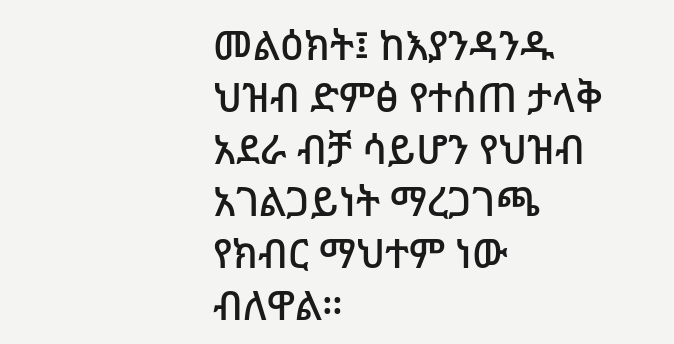መልዕክት፤ ከእያንዳንዱ ህዝብ ድምፅ የተሰጠ ታላቅ አደራ ብቻ ሳይሆን የህዝብ አገልጋይነት ማረጋገጫ የክብር ማህተም ነው ብለዋል።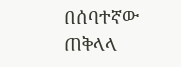በሰባተኛው ጠቅላላ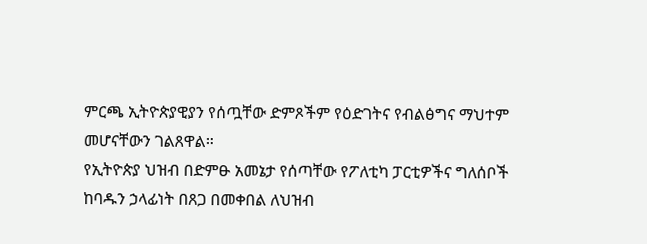ምርጫ ኢትዮጵያዊያን የሰጧቸው ድምጾችም የዕድገትና የብልፅግና ማህተም መሆናቸውን ገልጸዋል።
የኢትዮጵያ ህዝብ በድምፁ አመኔታ የሰጣቸው የፖለቲካ ፓርቲዎችና ግለሰቦች ከባዱን ኃላፊነት በጸጋ በመቀበል ለህዝብ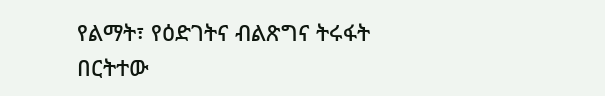የልማት፣ የዕድገትና ብልጽግና ትሩፋት በርትተው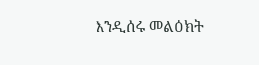እንዲሰሩ መልዕክት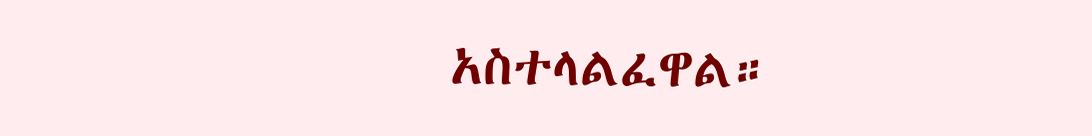አስተላልፈዋል።